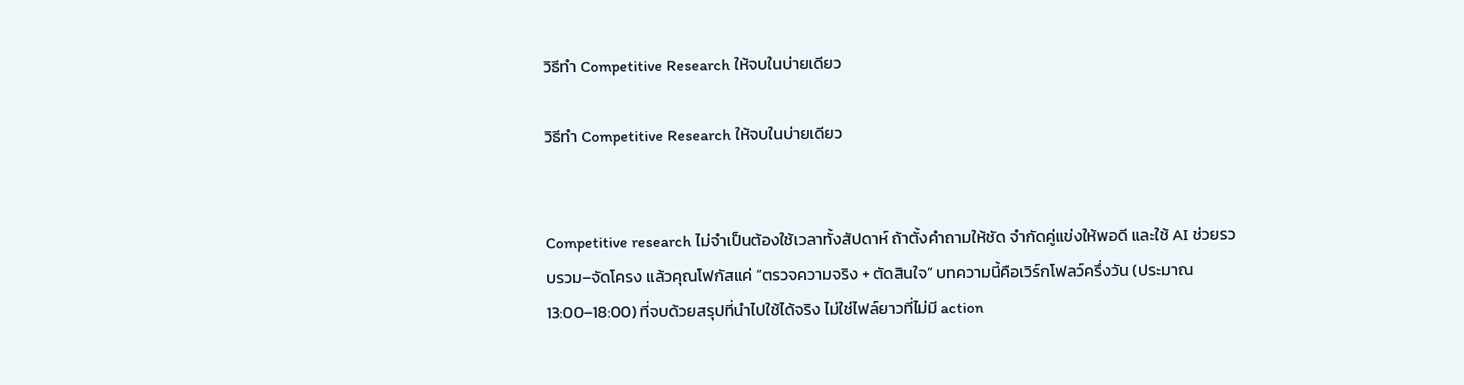วิธีทำ Competitive Research ให้จบในบ่ายเดียว

วิธีทำ Competitive Research ให้จบในบ่ายเดียว


Competitive research ไม่จำเป็นต้องใช้เวลาทั้งสัปดาห์ ถ้าตั้งคำถามให้ชัด จำกัดคู่แข่งให้พอดี และใช้ AI ช่วยรวบรวม–จัดโครง แล้วคุณโฟกัสแค่ “ตรวจความจริง + ตัดสินใจ” บทความนี้คือเวิร์กโฟลว์ครึ่งวัน (ประมาณ 13:00–18:00) ที่จบด้วยสรุปที่นำไปใช้ได้จริง ไม่ใช่ไฟล์ยาวที่ไม่มี action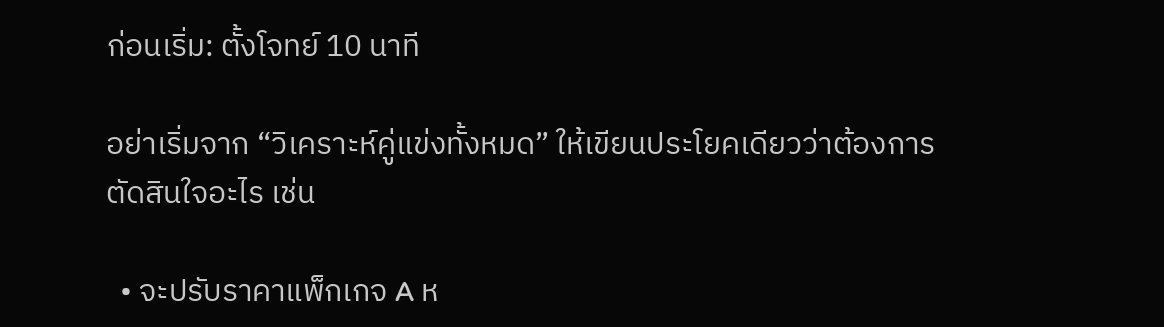ก่อนเริ่ม: ตั้งโจทย์ 10 นาที

อย่าเริ่มจาก “วิเคราะห์คู่แข่งทั้งหมด” ให้เขียนประโยคเดียวว่าต้องการตัดสินใจอะไร เช่น

  • จะปรับราคาแพ็กเกจ A ห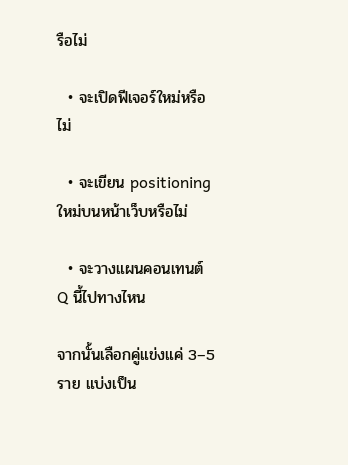รือไม่

  • จะเปิดฟีเจอร์ใหม่หรือไม่

  • จะเขียน positioning ใหม่บนหน้าเว็บหรือไม่

  • จะวางแผนคอนเทนต์ Q นี้ไปทางไหน

จากนั้นเลือกคู่แข่งแค่ 3–5 ราย แบ่งเป็น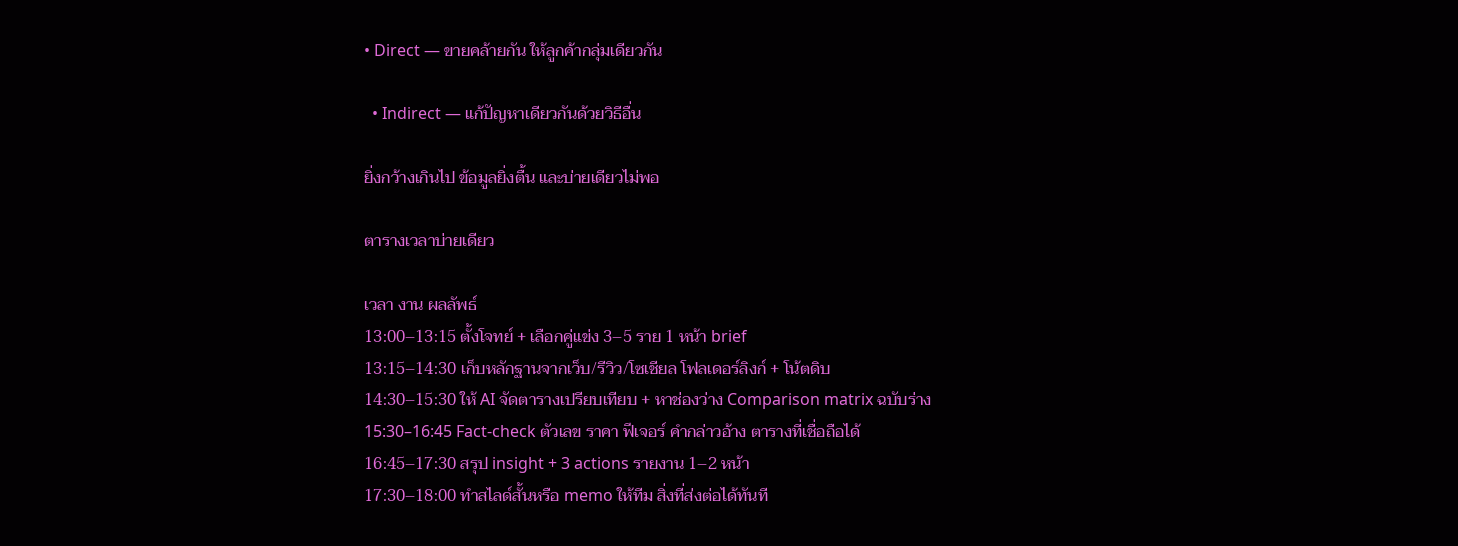• Direct — ขายคล้ายกัน ให้ลูกค้ากลุ่มเดียวกัน

  • Indirect — แก้ปัญหาเดียวกันด้วยวิธีอื่น

ยิ่งกว้างเกินไป ข้อมูลยิ่งตื้น และบ่ายเดียวไม่พอ

ตารางเวลาบ่ายเดียว

เวลา งาน ผลลัพธ์
13:00–13:15 ตั้งโจทย์ + เลือกคู่แข่ง 3–5 ราย 1 หน้า brief
13:15–14:30 เก็บหลักฐานจากเว็บ/รีวิว/โซเชียล โฟลเดอร์ลิงก์ + โน้ตดิบ
14:30–15:30 ให้ AI จัดตารางเปรียบเทียบ + หาช่องว่าง Comparison matrix ฉบับร่าง
15:30–16:45 Fact-check ตัวเลข ราคา ฟีเจอร์ คำกล่าวอ้าง ตารางที่เชื่อถือได้
16:45–17:30 สรุป insight + 3 actions รายงาน 1–2 หน้า
17:30–18:00 ทำสไลด์สั้นหรือ memo ให้ทีม สิ่งที่ส่งต่อได้ทันที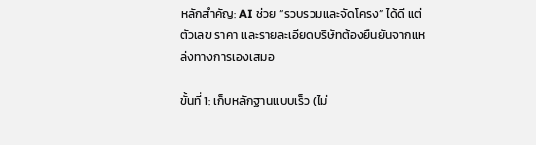หลักสำคัญ: AI ช่วย “รวบรวมและจัดโครง” ได้ดี แต่ตัวเลข ราคา และรายละเอียดบริษัทต้องยืนยันจากแหล่งทางการเองเสมอ

ขั้นที่ 1: เก็บหลักฐานแบบเร็ว (ไม่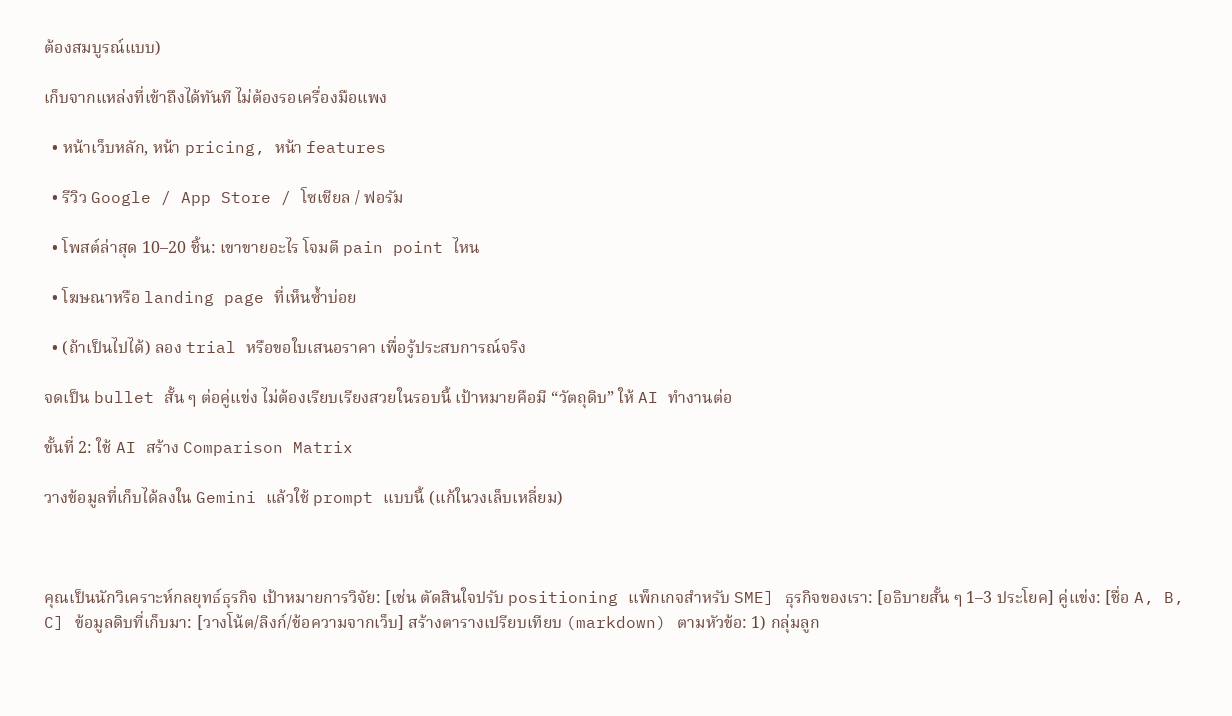ต้องสมบูรณ์แบบ)

เก็บจากแหล่งที่เข้าถึงได้ทันที ไม่ต้องรอเครื่องมือแพง

  • หน้าเว็บหลัก, หน้า pricing, หน้า features

  • รีวิว Google / App Store / โซเชียล / ฟอรัม

  • โพสต์ล่าสุด 10–20 ชิ้น: เขาขายอะไร โจมตี pain point ไหน

  • โฆษณาหรือ landing page ที่เห็นซ้ำบ่อย

  • (ถ้าเป็นไปได้) ลอง trial หรือขอใบเสนอราคา เพื่อรู้ประสบการณ์จริง

จดเป็น bullet สั้น ๆ ต่อคู่แข่ง ไม่ต้องเรียบเรียงสวยในรอบนี้ เป้าหมายคือมี “วัตถุดิบ” ให้ AI ทำงานต่อ

ขั้นที่ 2: ใช้ AI สร้าง Comparison Matrix

วางข้อมูลที่เก็บได้ลงใน Gemini แล้วใช้ prompt แบบนี้ (แก้ในวงเล็บเหลี่ยม)



คุณเป็นนักวิเคราะห์กลยุทธ์ธุรกิจ เป้าหมายการวิจัย: [เช่น ตัดสินใจปรับ positioning แพ็กเกจสำหรับ SME] ธุรกิจของเรา: [อธิบายสั้น ๆ 1–3 ประโยค] คู่แข่ง: [ชื่อ A, B, C] ข้อมูลดิบที่เก็บมา: [วางโน้ต/ลิงก์/ข้อความจากเว็บ] สร้างตารางเปรียบเทียบ (markdown) ตามหัวข้อ: 1) กลุ่มลูก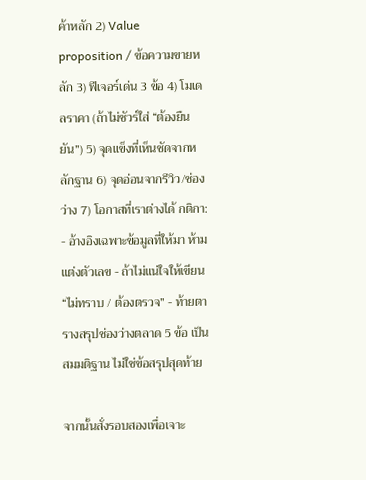ค้าหลัก 2) Value proposition / ข้อความขายหลัก 3) ฟีเจอร์เด่น 3 ข้อ 4) โมเดลราคา (ถ้าไม่ชัวร์ใส่ “ต้องยืนยัน”) 5) จุดแข็งที่เห็นชัดจากหลักฐาน 6) จุดอ่อนจากรีวิว/ช่องว่าง 7) โอกาสที่เราต่างได้ กติกา: - อ้างอิงเฉพาะข้อมูลที่ให้มา ห้ามแต่งตัวเลข - ถ้าไม่แน่ใจให้เขียน “ไม่ทราบ / ต้องตรวจ” - ท้ายตารางสรุปช่องว่างตลาด 5 ข้อ เป็นสมมติฐาน ไม่ใช่ข้อสรุปสุดท้าย

จากนั้นสั่งรอบสองเพื่อเจาะ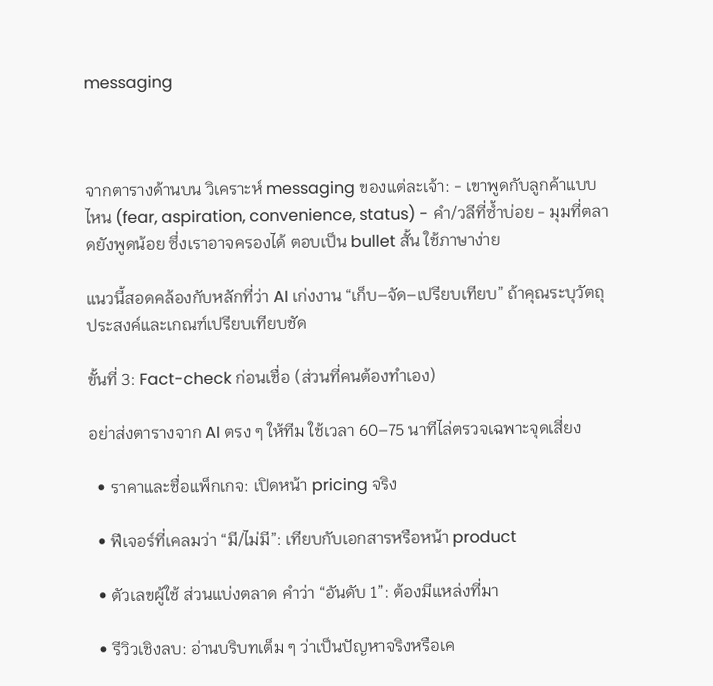messaging



จากตารางด้านบน วิเคราะห์ messaging ของแต่ละเจ้า: - เขาพูดกับลูกค้าแบบไหน (fear, aspiration, convenience, status) - คำ/วลีที่ซ้ำบ่อย - มุมที่ตลาดยังพูดน้อย ซึ่งเราอาจครองได้ ตอบเป็น bullet สั้น ใช้ภาษาง่าย

แนวนี้สอดคล้องกับหลักที่ว่า AI เก่งงาน “เก็บ–จัด–เปรียบเทียบ” ถ้าคุณระบุวัตถุประสงค์และเกณฑ์เปรียบเทียบชัด

ขั้นที่ 3: Fact-check ก่อนเชื่อ (ส่วนที่คนต้องทำเอง)

อย่าส่งตารางจาก AI ตรง ๆ ให้ทีม ใช้เวลา 60–75 นาทีไล่ตรวจเฉพาะจุดเสี่ยง

  • ราคาและชื่อแพ็กเกจ: เปิดหน้า pricing จริง

  • ฟีเจอร์ที่เคลมว่า “มี/ไม่มี”: เทียบกับเอกสารหรือหน้า product

  • ตัวเลขผู้ใช้ ส่วนแบ่งตลาด คำว่า “อันดับ 1”: ต้องมีแหล่งที่มา

  • รีวิวเชิงลบ: อ่านบริบทเต็ม ๆ ว่าเป็นปัญหาจริงหรือเค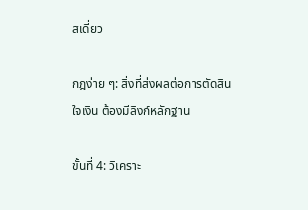สเดี่ยว

กฎง่าย ๆ: สิ่งที่ส่งผลต่อการตัดสินใจเงิน ต้องมีลิงก์หลักฐาน

ขั้นที่ 4: วิเคราะ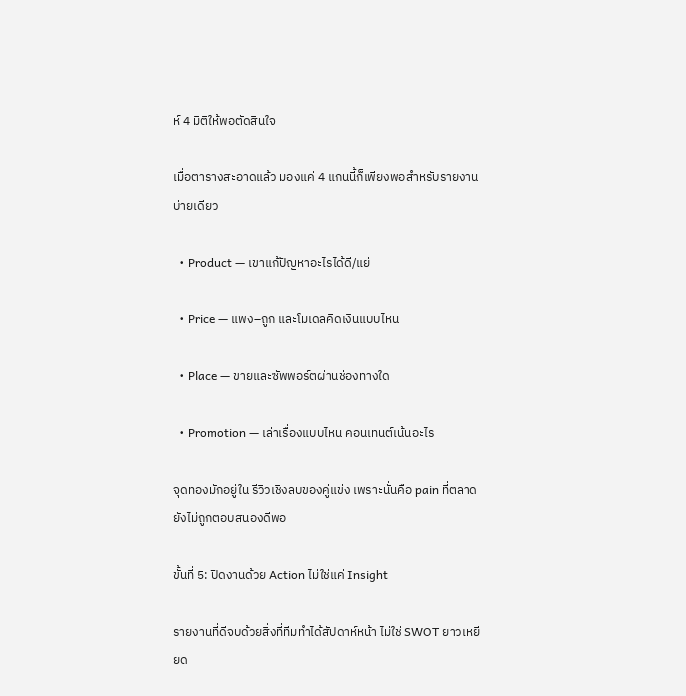ห์ 4 มิติให้พอตัดสินใจ

เมื่อตารางสะอาดแล้ว มองแค่ 4 แกนนี้ก็เพียงพอสำหรับรายงานบ่ายเดียว

  • Product — เขาแก้ปัญหาอะไรได้ดี/แย่

  • Price — แพง–ถูก และโมเดลคิดเงินแบบไหน

  • Place — ขายและซัพพอร์ตผ่านช่องทางใด

  • Promotion — เล่าเรื่องแบบไหน คอนเทนต์เน้นอะไร

จุดทองมักอยู่ใน รีวิวเชิงลบของคู่แข่ง เพราะนั่นคือ pain ที่ตลาดยังไม่ถูกตอบสนองดีพอ

ขั้นที่ 5: ปิดงานด้วย Action ไม่ใช่แค่ Insight

รายงานที่ดีจบด้วยสิ่งที่ทีมทำได้สัปดาห์หน้า ไม่ใช่ SWOT ยาวเหยียด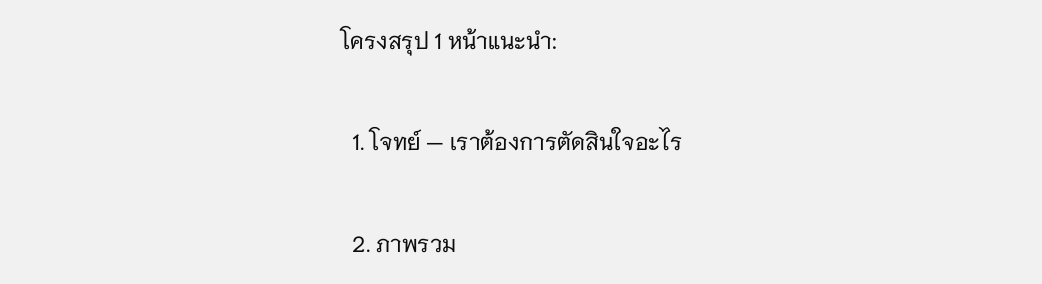โครงสรุป 1 หน้าแนะนำ:

  1. โจทย์ — เราต้องการตัดสินใจอะไร

  2. ภาพรวม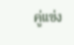คู่แข่ง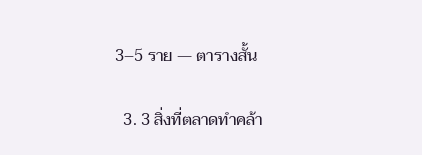3–5 ราย — ตารางสั้น

  3. 3 สิ่งที่ตลาดทำคล้า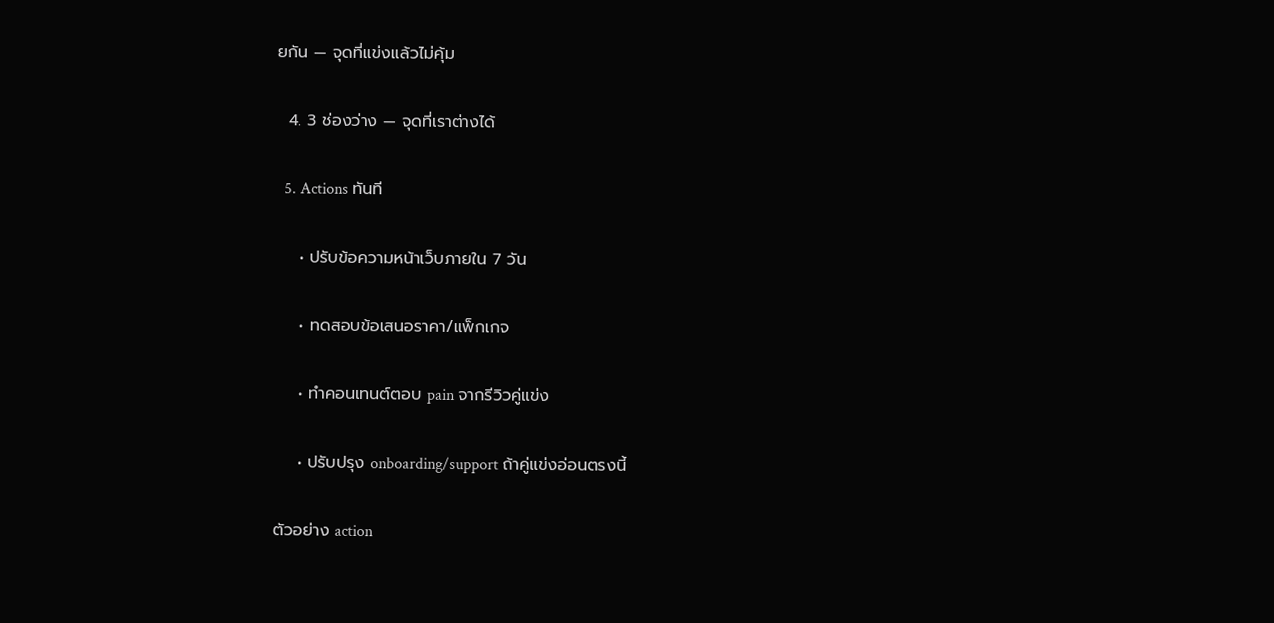ยกัน — จุดที่แข่งแล้วไม่คุ้ม

  4. 3 ช่องว่าง — จุดที่เราต่างได้

  5. Actions ทันที

    • ปรับข้อความหน้าเว็บภายใน 7 วัน

    • ทดสอบข้อเสนอราคา/แพ็กเกจ

    • ทำคอนเทนต์ตอบ pain จากรีวิวคู่แข่ง

    • ปรับปรุง onboarding/support ถ้าคู่แข่งอ่อนตรงนี้

ตัวอย่าง action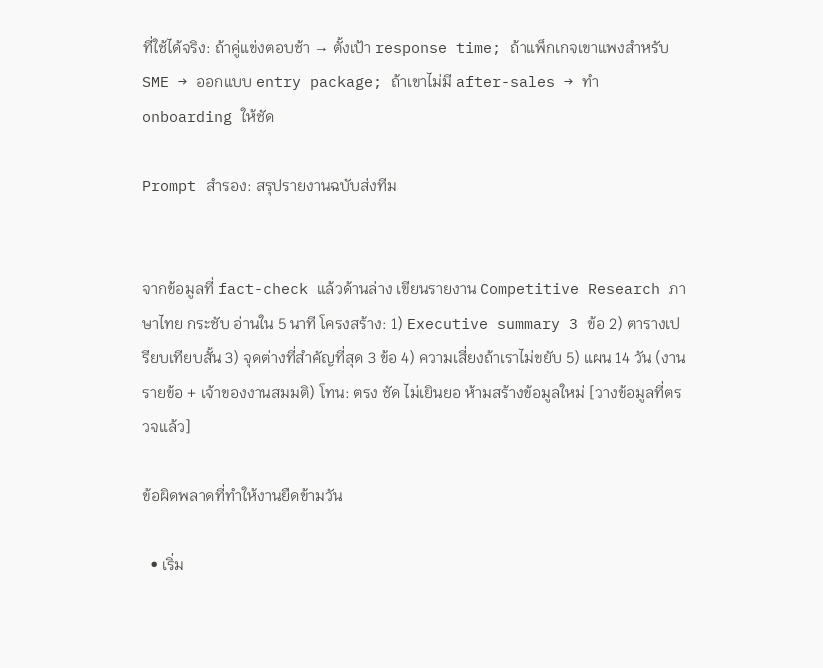ที่ใช้ได้จริง: ถ้าคู่แข่งตอบช้า → ตั้งเป้า response time; ถ้าแพ็กเกจเขาแพงสำหรับ SME → ออกแบบ entry package; ถ้าเขาไม่มี after-sales → ทำ onboarding ให้ชัด

Prompt สำรอง: สรุปรายงานฉบับส่งทีม


จากข้อมูลที่ fact-check แล้วด้านล่าง เขียนรายงาน Competitive Research ภาษาไทย กระชับ อ่านใน 5 นาที โครงสร้าง: 1) Executive summary 3 ข้อ 2) ตารางเปรียบเทียบสั้น 3) จุดต่างที่สำคัญที่สุด 3 ข้อ 4) ความเสี่ยงถ้าเราไม่ขยับ 5) แผน 14 วัน (งานรายข้อ + เจ้าของงานสมมติ) โทน: ตรง ชัด ไม่เยินยอ ห้ามสร้างข้อมูลใหม่ [วางข้อมูลที่ตรวจแล้ว]

ข้อผิดพลาดที่ทำให้งานยืดข้ามวัน

  • เริ่ม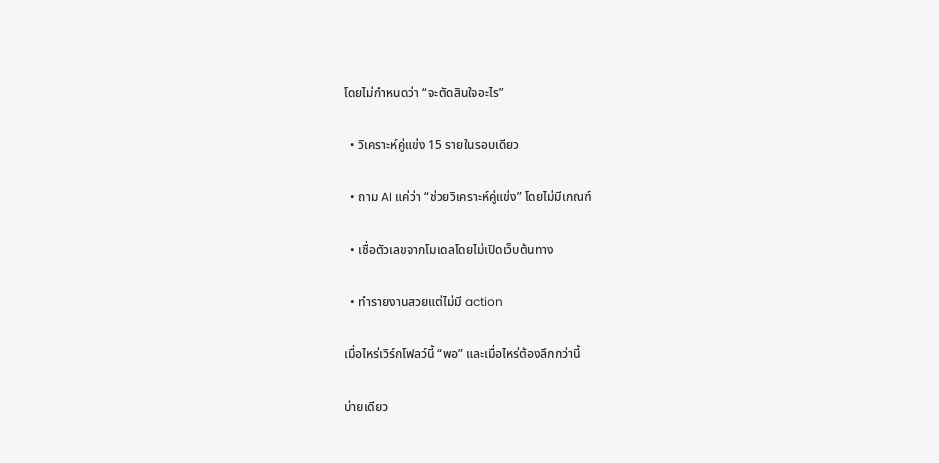โดยไม่กำหนดว่า “จะตัดสินใจอะไร”

  • วิเคราะห์คู่แข่ง 15 รายในรอบเดียว

  • ถาม AI แค่ว่า “ช่วยวิเคราะห์คู่แข่ง” โดยไม่มีเกณฑ์

  • เชื่อตัวเลขจากโมเดลโดยไม่เปิดเว็บต้นทาง

  • ทำรายงานสวยแต่ไม่มี action

เมื่อไหร่เวิร์กโฟลว์นี้ “พอ” และเมื่อไหร่ต้องลึกกว่านี้

บ่ายเดียว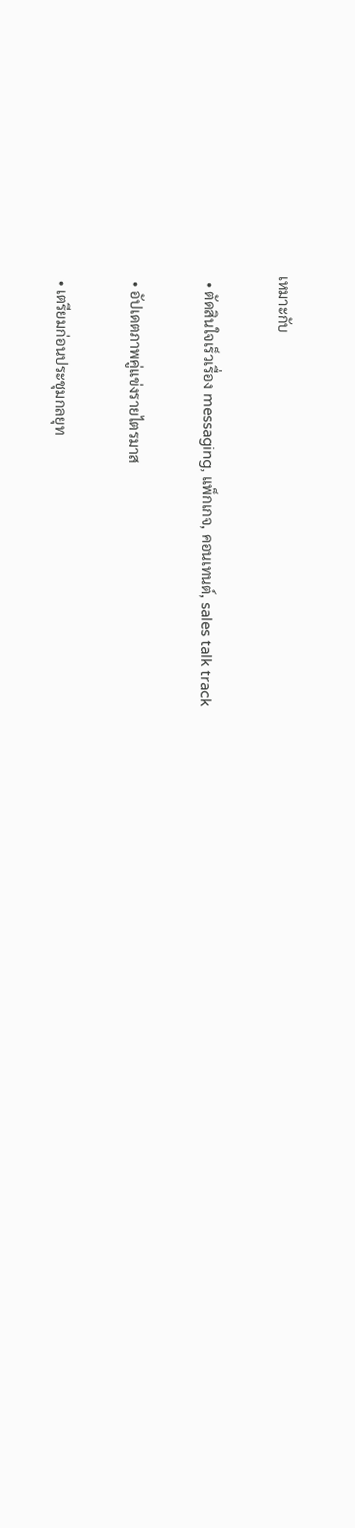เหมาะกับ

  • ตัดสินใจเร็วเรื่อง messaging, แพ็กเกจ, คอนเทนต์, sales talk track

  • อัปเดตภาพคู่แข่งรายไตรมาส

  • เตรียมก่อนประชุมกลยุท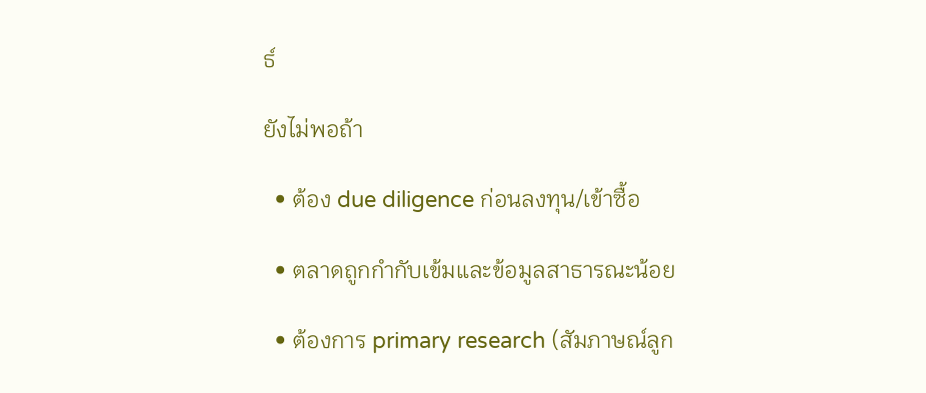ธ์

ยังไม่พอถ้า

  • ต้อง due diligence ก่อนลงทุน/เข้าซื้อ

  • ตลาดถูกกำกับเข้มและข้อมูลสาธารณะน้อย

  • ต้องการ primary research (สัมภาษณ์ลูก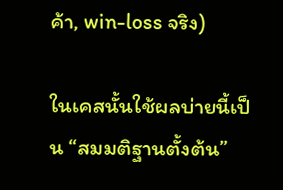ค้า, win-loss จริง)

ในเคสนั้นใช้ผลบ่ายนี้เป็น “สมมติฐานตั้งต้น”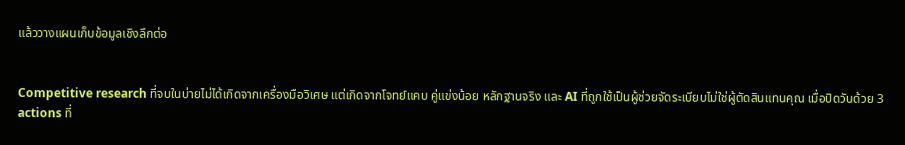แล้ววางแผนเก็บข้อมูลเชิงลึกต่อ


Competitive research ที่จบในบ่ายไม่ได้เกิดจากเครื่องมือวิเศษ แต่เกิดจากโจทย์แคบ คู่แข่งน้อย หลักฐานจริง และ AI ที่ถูกใช้เป็นผู้ช่วยจัดระเบียบไม่ใช่ผู้ตัดสินแทนคุณ เมื่อปิดวันด้วย 3 actions ที่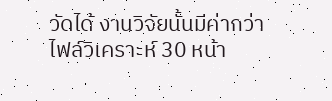วัดได้ งานวิจัยนั้นมีค่ากว่าไฟล์วิเคราะห์ 30 หน้า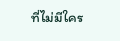ที่ไม่มีใคร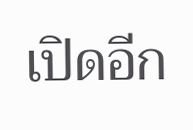เปิดอีก